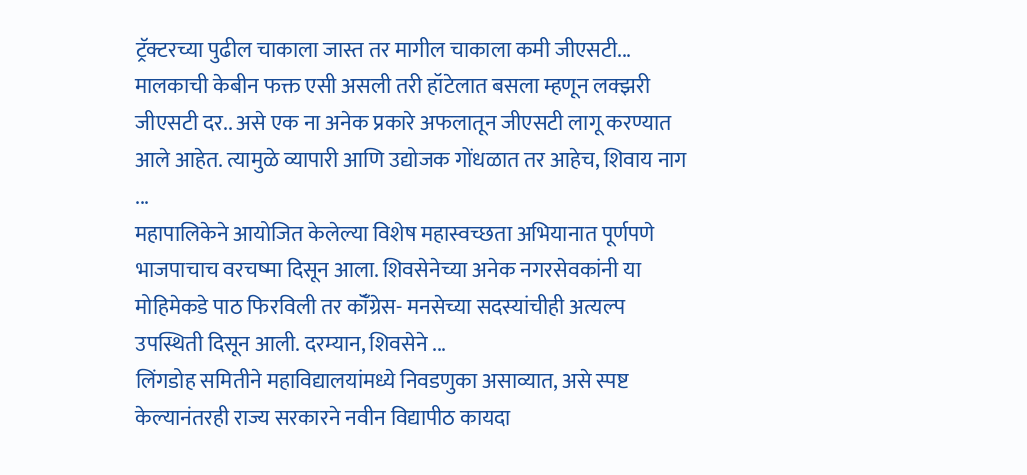ट्रॅक्टरच्या पुढील चाकाला जास्त तर मागील चाकाला कमी जीएसटी... मालकाची केबीन फक्त एसी असली तरी हॉटेलात बसला म्हणून लक्झरी जीएसटी दर.. असे एक ना अनेक प्रकारे अफलातून जीएसटी लागू करण्यात आले आहेत. त्यामुळे व्यापारी आणि उद्योजक गोंधळात तर आहेच, शिवाय नाग ...
महापालिकेने आयोजित केलेल्या विशेष महास्वच्छता अभियानात पूर्णपणे भाजपाचाच वरचष्मा दिसून आला. शिवसेनेच्या अनेक नगरसेवकांनी या मोहिमेकडे पाठ फिरविली तर कॉँग्रेस- मनसेच्या सदस्यांचीही अत्यल्प उपस्थिती दिसून आली. दरम्यान, शिवसेने ...
लिंगडोह समितीने महाविद्यालयांमध्ये निवडणुका असाव्यात, असे स्पष्ट केल्यानंतरही राज्य सरकारने नवीन विद्यापीठ कायदा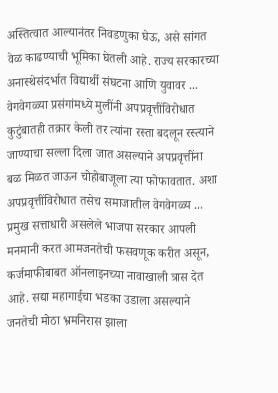अस्तित्वात आल्यानंतर निवडणुका घेऊ, असे सांगत वेळ काढण्याची भूमिका घेतली आहे. राज्य सरकारच्या अनास्थेसंदर्भात विद्यार्थी संघटना आणि युवावर ...
वेगवेगळ्या प्रसंगांमध्ये मुलींनी अपप्रवृत्तींविरोधात कुटुंबातही तक्रार केली तर त्यांना रस्ता बदलून रस्त्याने जाण्याचा सल्ला दिला जात असल्याने अपप्रवृत्तींना बळ मिळत जाऊन चोहोबाजूला त्या फोफावतात. अशा अपप्रवृत्तींविरोधात तसेच समाजातील वेगवेगळ्य ...
प्रमुख सत्ताधारी असलेले भाजपा सरकार आपली मनमानी करत आमजनतेची फसवणूक करीत असून, कर्जमाफीबाबत ऑनलाइनच्या नावाखाली त्रास देत आहे. सद्या महागाईचा भडका उडाला असल्याने जनतेची मोठा भ्रमनिरास झाला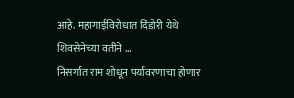आहे. महागाईविरोधात दिंडोरी येथे शिवसेनेच्या वतीने ...
निसर्गात राम शोधून पर्यावरणाचा होणार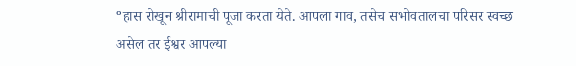ºहास रोखून श्रीरामाची पूजा करता येते. आपला गाव, तसेच सभोवतालचा परिसर स्वच्छ असेल तर ईश्वर आपल्या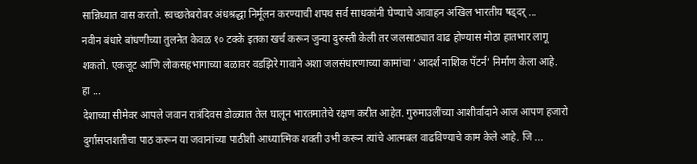सान्निध्यात वास करतो. स्वच्छतेबरोबर अंधश्रद्धा निर्मूलन करण्याची शपथ सर्व साधकांनी घेण्याचे आवाहन अखिल भारतीय षड्दर् ...
नवीन बंधारे बांधणीच्या तुलनेत केवळ १० टक्के इतका खर्च करून जुन्या दुरुस्ती केली तर जलसाठ्यात वाढ होण्यास मोठा हातभार लागू शकतो. एकजूट आणि लोकसहभागाच्या बळावर वडझिरे गावाने अशा जलसंधारणाच्या कामांचा ‘आदर्श नाशिक पॅटर्न’ निर्माण केला आहे. हा ...
देशाच्या सीमेवर आपले जवान रात्रंदिवस डोळ्यात तेल घालून भारतमातेचे रक्षण करीत आहेत. गुरुमाउलींच्या आशीर्वादाने आज आपण हजारो दुर्गासप्तशतीचा पाठ करून या जवानांच्या पाठीशी आध्यात्मिक शक्ती उभी करून त्यांचे आत्मबल वाढविण्याचे काम केले आहे. जि ...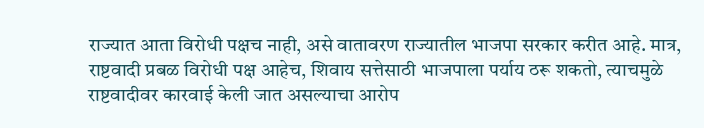राज्यात आता विरोधी पक्षच नाही, असे वातावरण राज्यातील भाजपा सरकार करीत आहे. मात्र, राष्टवादी प्रबळ विरोधी पक्ष आहेच, शिवाय सत्तेसाठी भाजपाला पर्याय ठरू शकतो, त्याचमुळे राष्टवादीवर कारवाई केली जात असल्याचा आरोप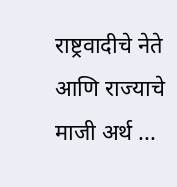राष्ट्रवादीचे नेते आणि राज्याचे माजी अर्थ ...